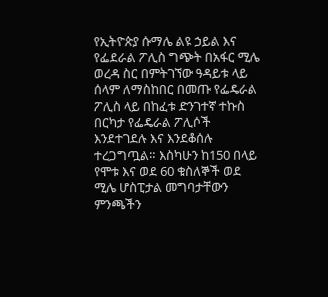የኢትዮጵያ ሱማሌ ልዩ ኃይል እና የፌደራል ፖሊስ ግጭት በአፋር ሚሌ ወረዳ ስር በምትገኘው ዓዳይቱ ላይ ሰላም ለማስከበር በመጡ የፌዴራል ፖሊስ ላይ በከፈቱ ድንገተኛ ተኩስ በርካታ የፌዴራል ፖሊሶች እንደተገደሉ እና እንደቆሰሉ ተረጋግጧል። እስካሁን ከ150 በላይ የሞቱ እና ወደ 60 ቁስለኞች ወደ ሚሌ ሆስፒታል መግባታቸውን ምንጫችን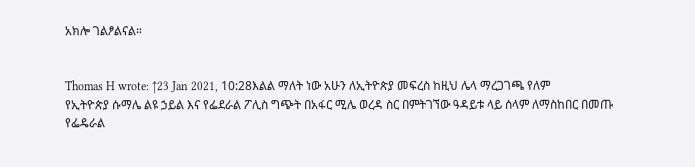አክሎ ገልፆልናል።


Thomas H wrote: ↑23 Jan 2021, 10:28እልል ማለት ነው አሁን ለኢትዮጵያ መፍረስ ከዚህ ሌላ ማረጋገጫ የለም
የኢትዮጵያ ሱማሌ ልዩ ኃይል እና የፌደራል ፖሊስ ግጭት በአፋር ሚሌ ወረዳ ስር በምትገኘው ዓዳይቱ ላይ ሰላም ለማስከበር በመጡ የፌዴራል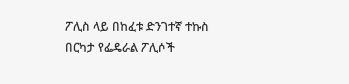ፖሊስ ላይ በከፈቱ ድንገተኛ ተኩስ በርካታ የፌዴራል ፖሊሶች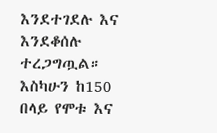እንደተገደሉ እና እንደቆሰሉ ተረጋግጧል። እስካሁን ከ150 በላይ የሞቱ እና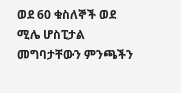ወደ 60 ቁስለኞች ወደ ሚሌ ሆስፒታል መግባታቸውን ምንጫችን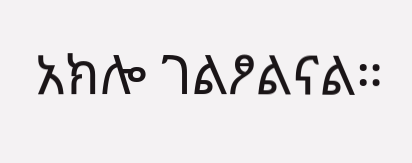አክሎ ገልፆልናል።